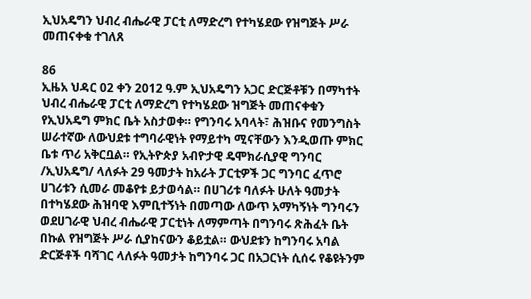ኢህአዴግን ህብረ ብሔራዊ ፓርቲ ለማድረግ የተካሄደው የዝግጅት ሥራ መጠናቀቁ ተገለጸ

86
ኢዜአ ህዳር 02 ቀን 2012 ዓ.ም ኢህአዴግን አጋር ድርጅቶቹን በማካተት ህብረ ብሔራዊ ፓርቲ ለማድረግ የተካሄደው ዝግጅት መጠናቀቁን  የኢህአዴግ ምክር ቤት አስታወቀ። የግንባሩ አባላት፣ ሕዝቡና የመንግስት ሠራተኛው ለውህደቱ ተግባራዊነት የማይተካ ሚናቸውን እንዲወጡ ምክር ቤቱ ጥሪ አቅርቧል። የኢትዮጵያ አብዮታዊ ዴሞክራሲያዊ ግንባር /ኢህአዴግ/ ላለፉት 29 ዓመታት ከአራት ፓርቲዎች ጋር ግንባር ፈጥሮ ሀገሪቱን ሲመራ መቆየቱ ይታወሳል። በሀገሪቱ ባለፉት ሁለት ዓመታት በተካሄደው ሕዝባዊ እምቢተኝነት በመጣው ለውጥ አማካኝነት ግንባሩን ወደሀገራዊ ህብረ ብሔራዊ ፓርቲነት ለማምጣት በግንባሩ ጽሕፈት ቤት በኩል የዝግጅት ሥራ ሲያከናውን ቆይቷል። ውህደቱን ከግንባሩ አባል ድርጅቶች ባሻገር ላለፉት ዓመታት ከግንባሩ ጋር በአጋርነት ሲሰሩ የቆዩትንም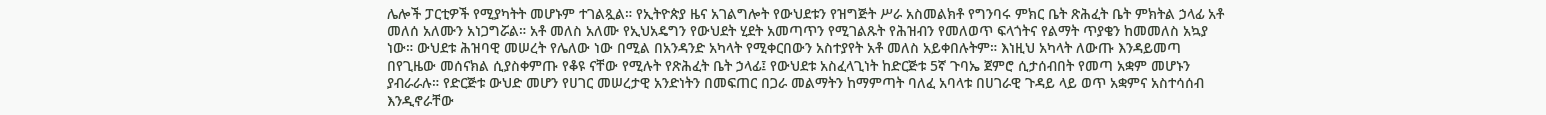ሌሎች ፓርቲዎች የሚያካትት መሆኑም ተገልጿል። የኢትዮጵያ ዜና አገልግሎት የውህደቱን የዝግጅት ሥራ አስመልክቶ የግንባሩ ምክር ቤት ጽሕፈት ቤት ምክትል ኃላፊ አቶ መለሰ አለሙን አነጋግሯል። አቶ መለስ አለሙ የኢህአዴግን የውህደት ሂደት አመጣጥን የሚገልጹት የሕዝብን የመለወጥ ፍላጎትና የልማት ጥያቄን ከመመለስ አኳያ ነው። ውህደቱ ሕዝባዊ መሠረት የሌለው ነው በሚል በአንዳንድ አካላት የሚቀርበውን አስተያየት አቶ መለስ አይቀበሉትም። እነዚህ አካላት ለውጡ እንዳይመጣ በየጊዜው መሰናክል ሲያስቀምጡ የቆዩ ናቸው የሚሉት የጽሕፈት ቤት ኃላፊ፤ የውህደቱ አስፈላጊነት ከድርጅቱ 5ኛ ጉባኤ ጀምሮ ሲታሰብበት የመጣ አቋም መሆኑን ያብራራሉ። የድርጅቱ ውህድ መሆን የሀገር መሠረታዊ አንድነትን በመፍጠር በጋራ መልማትን ከማምጣት ባለፈ አባላቱ በሀገራዊ ጉዳይ ላይ ወጥ አቋምና አስተሳሰብ እንዲኖራቸው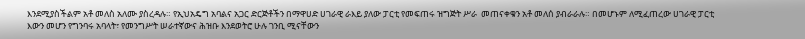እንደሚያስችልም አቶ መለስ አለሙ ያስረዳሉ። የኢህአዴግ አባልና አጋር ድርጅቶችን በማዋሀድ ሀገራዊ ራእይ ያለው ፓርቲ የመፍጠሩ ዝግጅት ሥራ  መጠናቀቁን አቶ መለሰ ያብራራሉ። በመሆኑም ለሚፈጠረው ሀገራዊ ፓርቲ እውን መሆን የግንባሩ አባላት፣ የመንግሥት ሠራተኛውና ሕዝቡ እንደወትሮ ሁሉ ገንቢ ሚናቸውን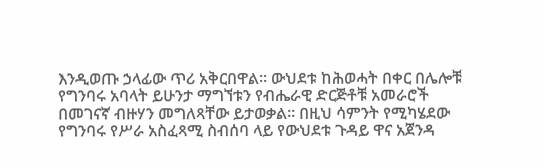እንዲወጡ ኃላፊው ጥሪ አቅርበዋል። ውህደቱ ከሕወሓት በቀር በሌሎቹ የግንባሩ አባላት ይሁንታ ማግኘቱን የብሔራዊ ድርጅቶቹ አመራሮች በመገናኛ ብዙሃን መግለጻቸው ይታወቃል። በዚህ ሳምንት የሚካሄደው የግንባሩ የሥራ አስፈጻሚ ስብሰባ ላይ የውህደቱ ጉዳይ ዋና አጀንዳ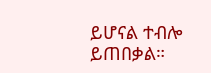ይሆናል ተብሎ ይጠበቃል።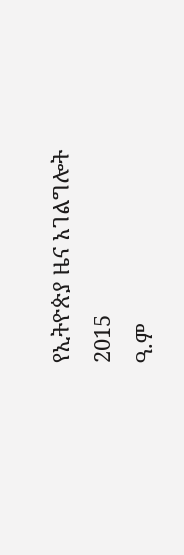የኢትዮጵያ ዜና አገልግሎት
2015
ዓ.ም